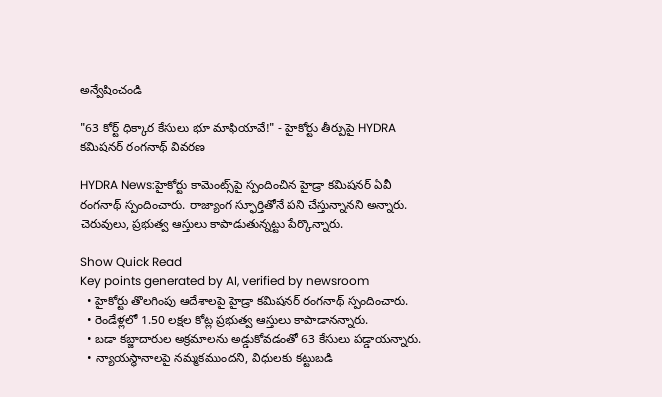అన్వేషించండి

"63 కోర్ట్ ధిక్కార కేసులు భూ మాఫియావే!" - హైకోర్టు తీర్పుపై HYDRA క‌మిష‌న‌ర్ రంగనాథ్ వివరణ

HYDRA News:హైకోర్టు కామెంట్స్‌పై స్పందించిన హైడ్రా క‌మిష‌న‌ర్ ఏవీ రంగ‌నాథ్ స్పందించారు. రాజ్యాంగ స్ఫూర్తితోనే ప‌ని చేస్తున్నానని అన్నారు. చెరువులు, ప్ర‌భుత్వ ఆస్తులు కాపాడుతున్నట్టు పేర్కొన్నారు.

Show Quick Read
Key points generated by AI, verified by newsroom
  • హైకోర్టు తొలగింపు ఆదేశాలపై హైడ్రా కమిషనర్ రంగనాథ్ స్పందించారు.
  • రెండేళ్లలో 1.50 లక్షల కోట్ల ప్రభుత్వ ఆస్తులు కాపాడానన్నారు.
  • బడా కబ్జాదారుల అక్రమాలను అడ్డుకోవడంతో 63 కేసులు పడ్డాయన్నారు.
  • న్యాయస్థానాలపై నమ్మకముందని, విధులకు కట్టుబడి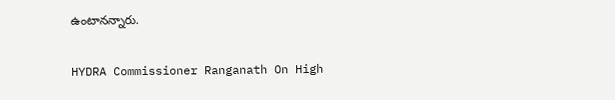ఉంటానన్నారు.

HYDRA Commissioner Ranganath On High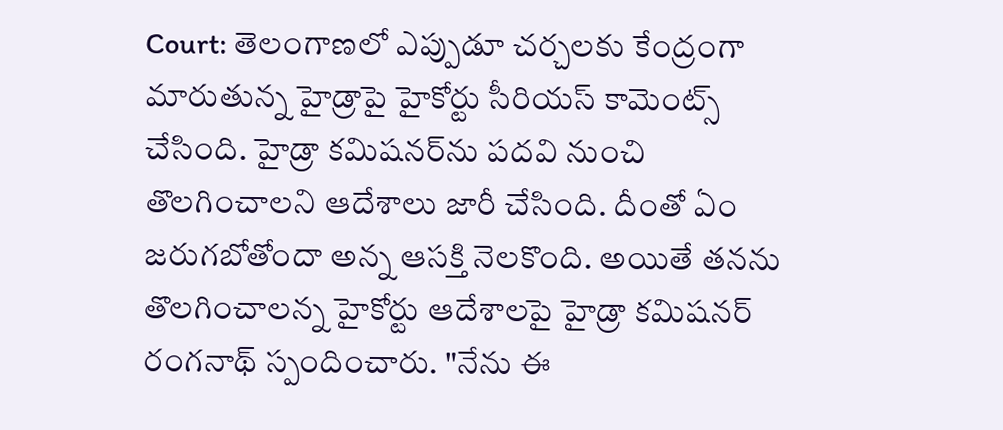Court: తెలంగాణలో ఎప్పుడూ చర్చలకు కేంద్రంగా మారుతున్న హైడ్రాపై హైకోర్టు సీరియస్ కామెంట్స్ చేసింది. హైడ్రా కమిషనర్‌ను పదవి నుంచి తొలగించాలని ఆదేశాలు జారీ చేసింది. దీంతో ఏం జరుగబోతోందా అన్న ఆసక్తి నెలకొంది. అయితే తనను తొలగించాలన్న హైకోర్టు ఆదేశాలపై హైడ్రా కమిషనర్ రంగనాథ్ స్పందించారు. "నేను ఈ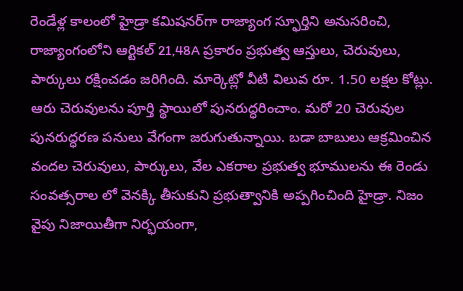రెండేళ్ల కాలంలో హైడ్రా కమిషనర్‌గా రాజ్యాంగ స్ఫూర్తిని అనుసరించి, రాజ్యాంగంలోని ఆర్టికల్ 21,48A ప్రకారం ప్రభుత్వ ఆస్తులు, చెరువులు, పార్కులు రక్షించడం జరిగింది. మార్కెట్లో వీటి విలువ రూ. 1.50 లక్షల కోట్లు. ఆరు చెరువులను పూర్తి స్థాయిలో పున‌రుద్ధ‌రించాం. మరో 20 చెరువుల పునరుద్ధరణ పనులు వేగంగా జరుగుతున్నాయి. బడా బాబులు ఆక్రమించిన వందల చెరువులు, పార్కులు, వేల ఎకరాల ప్రభుత్వ భూములను ఈ రెండు సంవత్సరాల లో వెనక్కి తీసుకుని ప్రభుత్వానికి అప్పగించింది హైడ్రా. నిజం వైపు నిజాయితీగా నిర్భయంగా,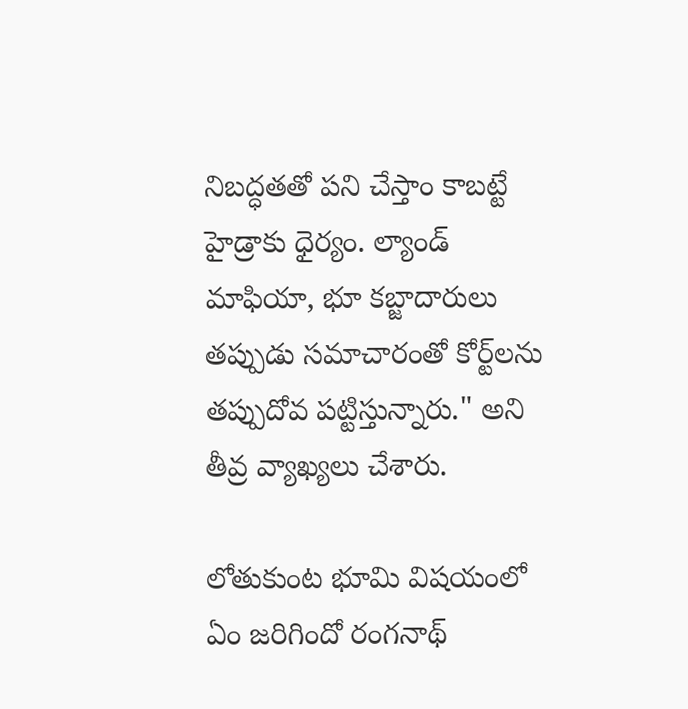నిబద్ధతతో పని చేస్తాం కాబట్టే హైడ్రాకు ధైర్యం. ల్యాండ్ మాఫియా, భూ కబ్జాదారులు తప్పుడు సమాచారంతో కోర్ట్‌లను తప్పుదోవ పట్టిస్తున్నారు." అని తీవ్ర వ్యాఖ్యలు చేశారు.

లోతుకుంట భూమి విషయంలో ఏం జరిగిందో రంగనాథ్‌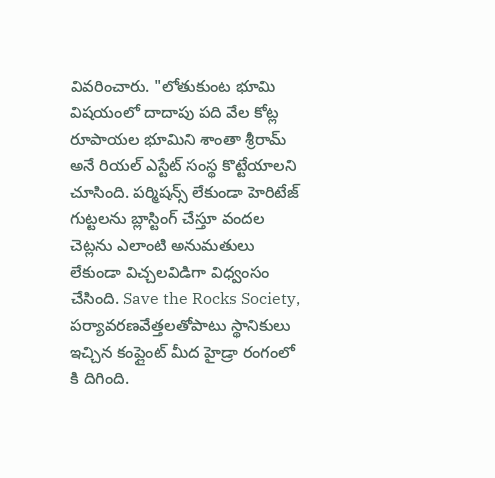వివరించారు. "లోతుకుంట భూమి విషయంలో దాదాపు పది వేల కోట్ల రూపాయల భూమిని శాంతా శ్రీరామ్ అనే రియల్ ఎస్టేట్ సంస్థ కొట్టేయాలని చూసింది. పర్మిషన్స్ లేకుండా హెరిటేజ్ గుట్టలను బ్లాస్టింగ్ చేస్తూ వందల చెట్ల‌ను ఎలాంటి అనుమతులు లేకుండా విచ్చలవిడిగా విధ్వంసం చేసింది. Save the Rocks Society, పర్యావరణవేత్తలతోపాటు స్థానికులు ఇచ్చిన కంప్లైంట్ మీద హైడ్రా రంగంలో కి దిగింది.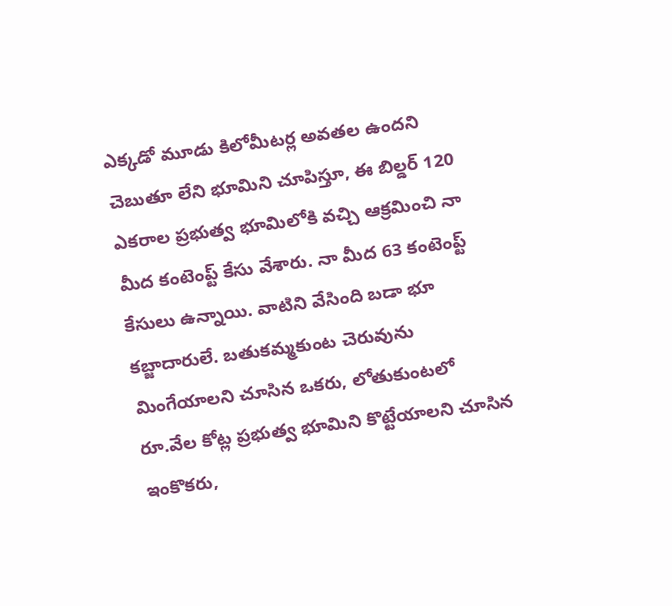ఎక్కడో మూడు కిలోమీటర్ల అవతల ఉంద‌ని చెబుతూ లేని భూమిని చూపిస్తూ, ఈ బిల్డ‌ర్ 120 ఎకరాల ప్రభుత్వ భూమిలోకి వచ్చి ఆక్రమించి నా మీద కంటెంప్ట్ కేసు వేశారు. నా మీద 63 కంటెంప్ట్ కేసులు ఉన్నాయి. వాటిని వేసింది బడా భూ కబ్జాదారులే. బ‌తుక‌మ్మ‌కుంట చెరువును మింగేయాలని చూసిన ఒక‌రు, లోతుకుంటలో రూ.వేల కోట్ల ప్రభుత్వ భూమిని కొట్టేయాలని చూసిన ఇంకొకరు,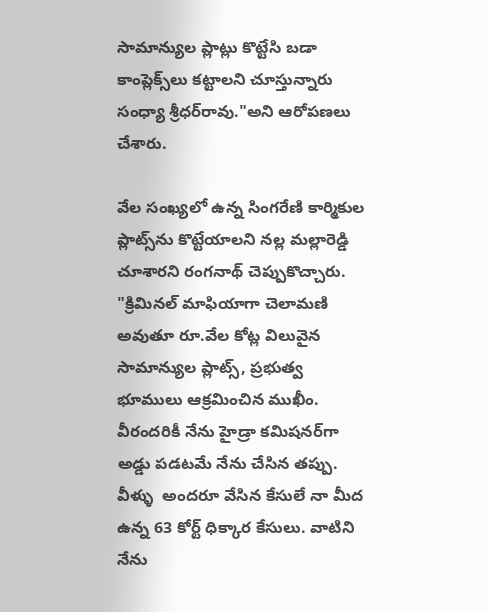సామాన్యుల ప్లాట్లు కొట్టేసి బడా కాంప్లెక్స్‌లు కట్టాలని చూస్తున్నారు సంధ్యా శ్రీధర్‌రావు."అని ఆరోపణలు చేశారు.

వేల సంఖ్యలో ఉన్న‌ సింగరేణి కార్మికుల ప్లాట్స్‌ను కొట్టేయాలని నల్ల మల్లారెడ్డి చూశారని రంగనాథ్‌ చెప్పుకొచ్చారు. "క్రిమినల్ మాఫియాగా చెలామణి అవుతూ రూ.వేల కోట్ల విలువైన సామాన్యుల ప్లాట్స్, ప్రభుత్వ భూములు ఆక్రమించిన ముఖీం. వీరందరికీ నేను హైడ్రా కమిషనర్‌గా అడ్డు పడటమే నేను చేసిన తప్పు. వీళ్ళు  అందరూ వేసిన కేసులే నా మీద ఉన్న 63 కోర్ట్ ధిక్కార కేసులు. వాటిని నేను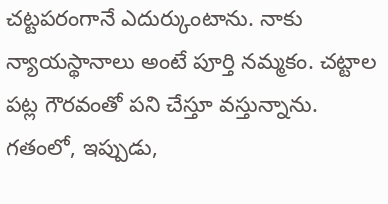చట్టపరంగానే ఎదుర్కుంటాను. నాకు న్యాయస్థానాలు అంటే పూర్తి నమ్మకం. చ‌ట్టాల ప‌ట్ల గౌర‌వంతో ప‌ని చేస్తూ వ‌స్తున్నాను. గతంలో, ఇప్పుడు,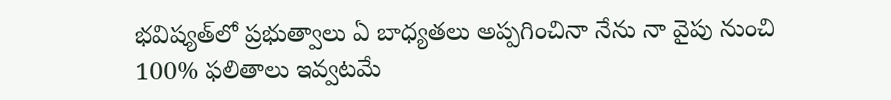భవిష్యత్‌లో ప్ర‌భుత్వాలు ఏ బాధ్యతలు అప్పగించినా నేను నా వైపు నుంచి 100% ఫ‌లితాలు ఇవ్వట‌మే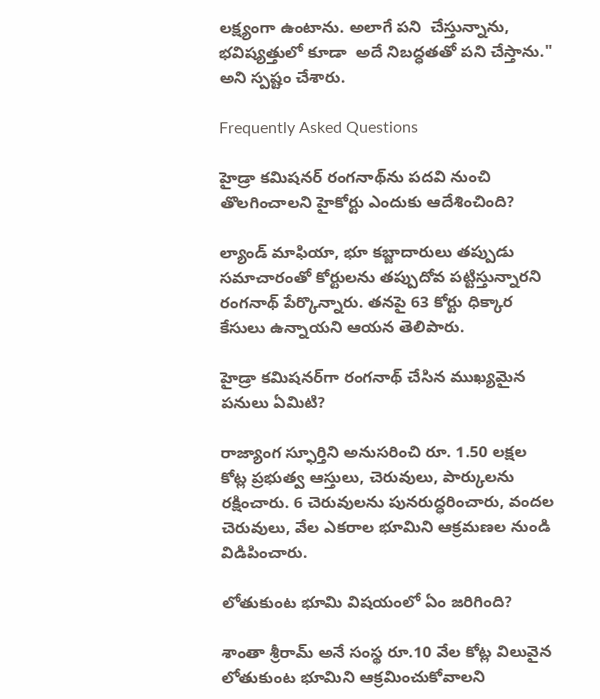ల‌క్ష్యంగా ఉంటాను. అలాగే పని  చేస్తున్నాను, భవిష్యత్తులో కూడా  అదే నిబ‌ద్ధ‌త‌తో ప‌ని చేస్తాను." అని స్పష్టం చేశారు.

Frequently Asked Questions

హైడ్రా కమిషనర్ రంగనాథ్‌ను పదవి నుంచి తొలగించాలని హైకోర్టు ఎందుకు ఆదేశించింది?

ల్యాండ్ మాఫియా, భూ కబ్జాదారులు తప్పుడు సమాచారంతో కోర్టులను తప్పుదోవ పట్టిస్తున్నారని రంగనాథ్ పేర్కొన్నారు. తనపై 63 కోర్టు ధిక్కార కేసులు ఉన్నాయని ఆయన తెలిపారు.

హైడ్రా కమిషనర్‌గా రంగనాథ్ చేసిన ముఖ్యమైన పనులు ఏమిటి?

రాజ్యాంగ స్ఫూర్తిని అనుసరించి రూ. 1.50 లక్షల కోట్ల ప్రభుత్వ ఆస్తులు, చెరువులు, పార్కులను రక్షించారు. 6 చెరువులను పునరుద్ధరించారు, వందల చెరువులు, వేల ఎకరాల భూమిని ఆక్రమణల నుండి విడిపించారు.

లోతుకుంట భూమి విషయంలో ఏం జరిగింది?

శాంతా శ్రీరామ్ అనే సంస్థ రూ.10 వేల కోట్ల విలువైన లోతుకుంట భూమిని ఆక్రమించుకోవాలని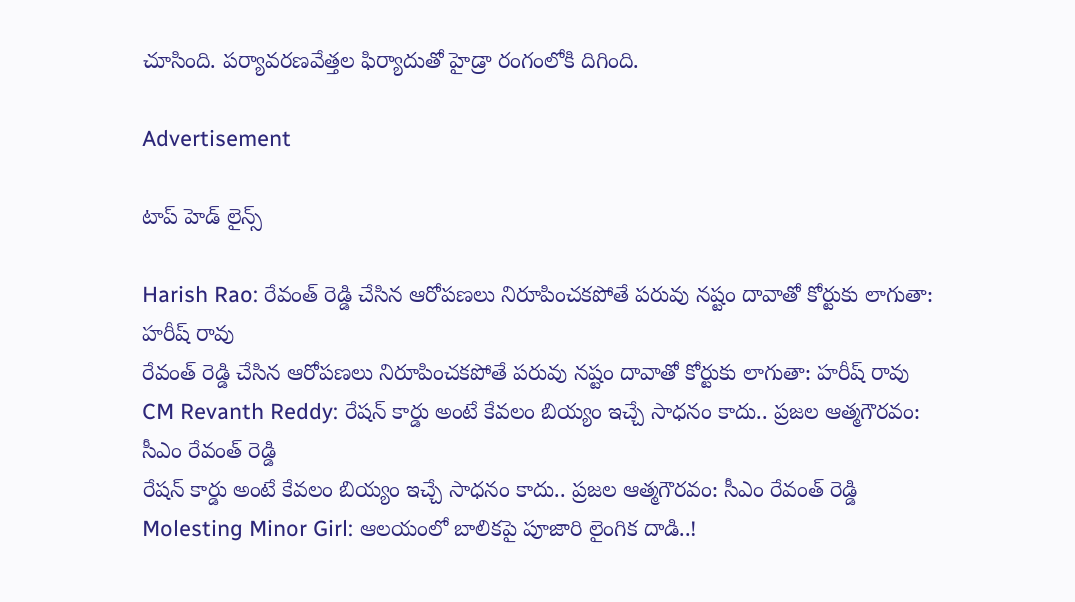చూసింది. పర్యావరణవేత్తల ఫిర్యాదుతో హైడ్రా రంగంలోకి దిగింది.

Advertisement

టాప్ హెడ్ లైన్స్

Harish Rao: రేవంత్ రెడ్డి చేసిన ఆరోపణలు నిరూపించకపోతే పరువు నష్టం దావాతో కోర్టుకు లాగుతా: హరీష్ రావు
రేవంత్ రెడ్డి చేసిన ఆరోపణలు నిరూపించకపోతే పరువు నష్టం దావాతో కోర్టుకు లాగుతా: హరీష్ రావు
CM Revanth Reddy: రేషన్ కార్డు అంటే కేవలం బియ్యం ఇచ్చే సాధనం కాదు.. ప్రజల ఆత్మగౌరవం: సీఎం రేవంత్ రెడ్డి
రేషన్ కార్డు అంటే కేవలం బియ్యం ఇచ్చే సాధనం కాదు.. ప్రజల ఆత్మగౌరవం: సీఎం రేవంత్ రెడ్డి
Molesting Minor Girl: ఆలయంలో బాలికపై పూజారి లైంగిక దాడి..!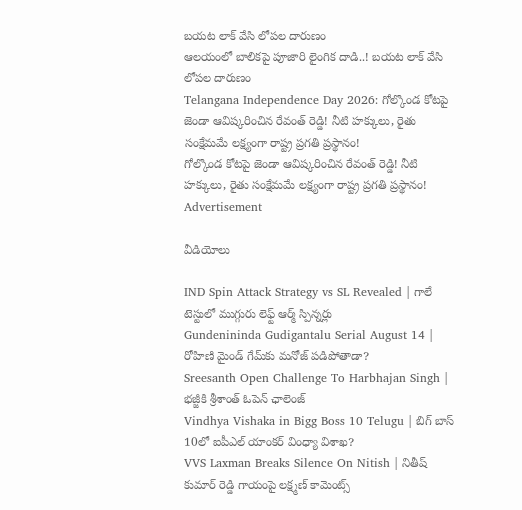బయట లాక్ వేసి లోపల దారుణం
ఆలయంలో బాలికపై పూజారి లైంగిక దాడి..! బయట లాక్ వేసి లోపల దారుణం
Telangana Independence Day 2026: గోల్కొండ కోటపై జెండా ఆవిష్కరించిన రేవంత్ రెడ్డి! నీటి హక్కులు, రైతు సంక్షేమమే లక్ష్యంగా రాష్ట్ర ప్రగతి ప్రస్థానం!
గోల్కొండ కోటపై జెండా ఆవిష్కరించిన రేవంత్ రెడ్డి! నీటి హక్కులు, రైతు సంక్షేమమే లక్ష్యంగా రాష్ట్ర ప్రగతి ప్రస్థానం!
Advertisement

వీడియోలు

IND Spin Attack Strategy vs SL Revealed | గాలే టెస్టులో ముగ్గురు లెఫ్ట్ ఆర్మ్ స్పిన్నర్లు
Gundenininda Gudigantalu Serial August 14 | రోహిణి మైండ్ గేమ్‌కు మనోజ్ పడిపోతాడా?
Sreesanth Open Challenge To Harbhajan Singh | భజ్జీకి శ్రీశాంత్ ఓపెన్ ఛాలెంజ్
Vindhya Vishaka in Bigg Boss 10 Telugu | బిగ్ బాస్ 10లో ఐపీఎల్ యాంకర్ వింధ్యా విశాఖ?
VVS Laxman Breaks Silence On Nitish | నితీష్ కుమార్ రెడ్డి గాయంపై లక్ష్మణ్ కామెంట్స్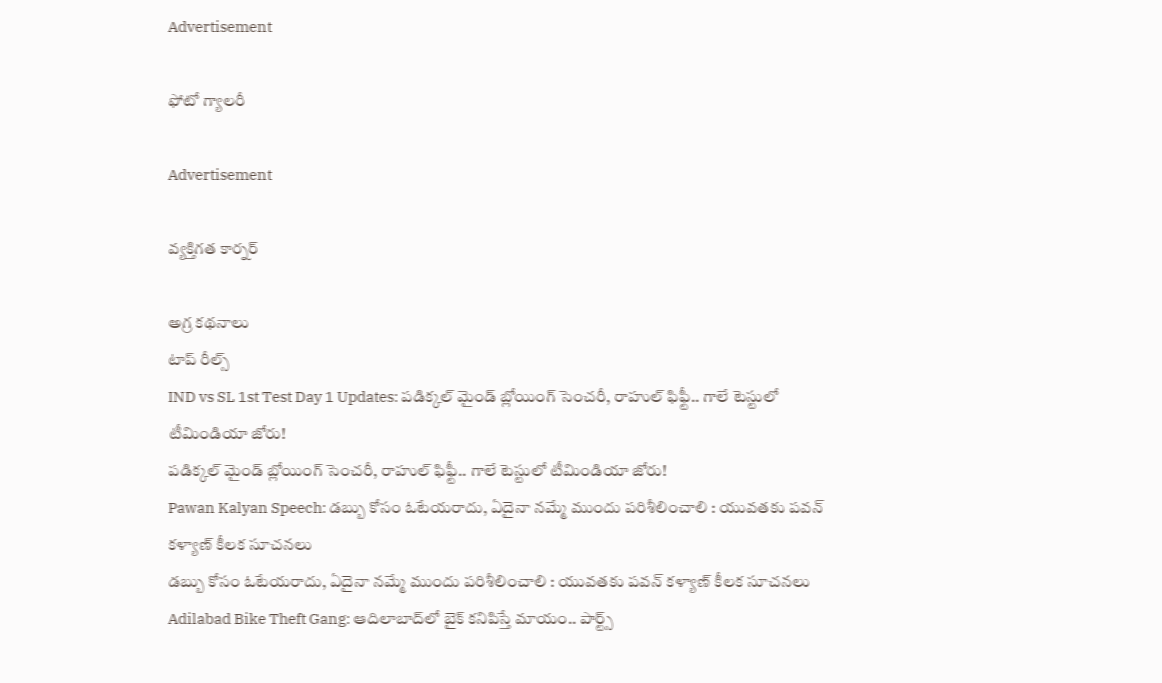Advertisement

ఫోటో గ్యాలరీ

Advertisement

వ్యక్తిగత కార్నర్

అగ్ర కథనాలు
టాప్ రీల్స్
IND vs SL 1st Test Day 1 Updates: పడిక్కల్ మైండ్ బ్లోయింగ్ సెంచరీ, రాహుల్ ఫిఫ్టీ.. గాలే టెస్టులో టీమిండియా జోరు!
పడిక్కల్ మైండ్ బ్లోయింగ్ సెంచరీ, రాహుల్ ఫిఫ్టీ.. గాలే టెస్టులో టీమిండియా జోరు!
Pawan Kalyan Speech: డబ్బు కోసం ఓటేయరాదు, ఏదైనా నమ్మే ముందు పరిశీలించాలి : యువతకు పవన్ కళ్యాణ్ కీలక సూచనలు
డబ్బు కోసం ఓటేయరాదు, ఏదైనా నమ్మే ముందు పరిశీలించాలి : యువతకు పవన్ కళ్యాణ్ కీలక సూచనలు
Adilabad Bike Theft Gang: ఆదిలాబాద్‌లో బైక్ కనిపిస్తే మాయం.. పార్ట్స్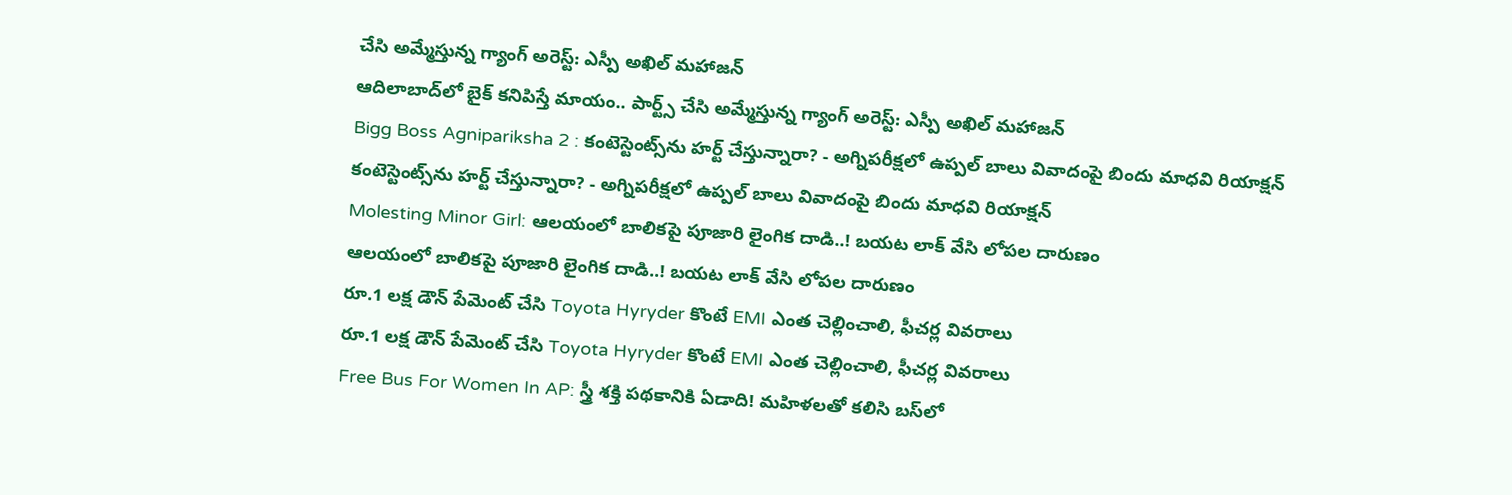చేసి అమ్మేస్తున్న గ్యాంగ్ అరెస్ట్: ఎస్పీ అఖిల్ మహాజన్
ఆదిలాబాద్‌లో బైక్ కనిపిస్తే మాయం.. పార్ట్స్ చేసి అమ్మేస్తున్న గ్యాంగ్ అరెస్ట్: ఎస్పీ అఖిల్ మహాజన్
Bigg Boss Agnipariksha 2 : కంటెస్టెంట్స్‌ను హర్ట్ చేస్తున్నారా? - అగ్నిపరీక్షలో ఉప్పల్ బాలు వివాదంపై బిందు మాధవి రియాక్షన్
కంటెస్టెంట్స్‌ను హర్ట్ చేస్తున్నారా? - అగ్నిపరీక్షలో ఉప్పల్ బాలు వివాదంపై బిందు మాధవి రియాక్షన్
Molesting Minor Girl: ఆలయంలో బాలికపై పూజారి లైంగిక దాడి..! బయట లాక్ వేసి లోపల దారుణం
ఆలయంలో బాలికపై పూజారి లైంగిక దాడి..! బయట లాక్ వేసి లోపల దారుణం
రూ.1 లక్ష డౌన్ పేమెంట్ చేసి Toyota Hyryder కొంటే EMI ఎంత చెల్లించాలి, ఫీచర్ల వివరాలు
రూ.1 లక్ష డౌన్ పేమెంట్ చేసి Toyota Hyryder కొంటే EMI ఎంత చెల్లించాలి, ఫీచర్ల వివరాలు
Free Bus For Women In AP: స్త్రీ శక్తి పథకానికి ఏడాది! మహిళలతో కలిసి బస్‌లో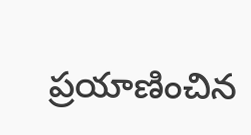ప్రయాణించిన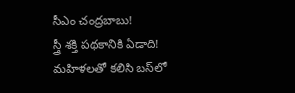సీఎం చంద్రబాబు!
స్త్రీ శక్తి పథకానికి ఏడాది! మహిళలతో కలిసి బస్‌లో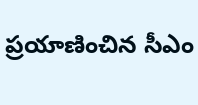ప్రయాణించిన సీఎం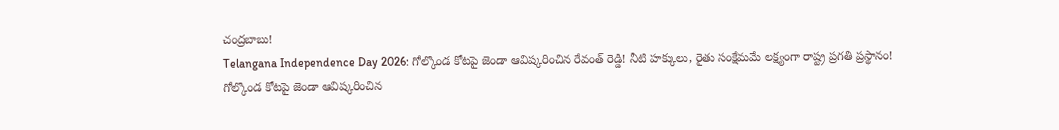చంద్రబాబు!
Telangana Independence Day 2026: గోల్కొండ కోటపై జెండా ఆవిష్కరించిన రేవంత్ రెడ్డి! నీటి హక్కులు, రైతు సంక్షేమమే లక్ష్యంగా రాష్ట్ర ప్రగతి ప్రస్థానం!
గోల్కొండ కోటపై జెండా ఆవిష్కరించిన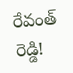రేవంత్ రెడ్డి!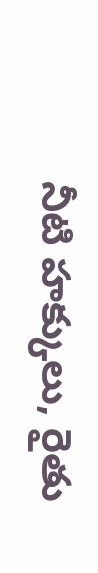నీటి హక్కులు, రైతు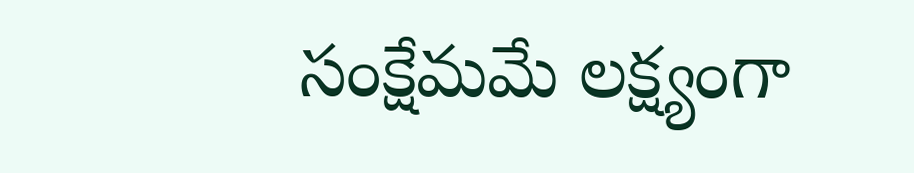సంక్షేమమే లక్ష్యంగా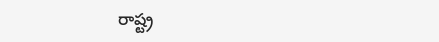రాష్ట్ర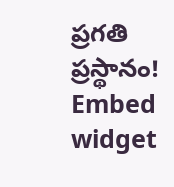ప్రగతి ప్రస్థానం!
Embed widget